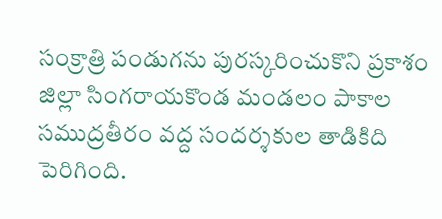సంక్రాత్రి పండుగను పురస్కరించుకొని ప్రకాశం జిల్లా సింగరాయకొండ మండలం పాకాల సముద్రతీరం వద్ద సందర్శకుల తాడికిది పెరిగింది.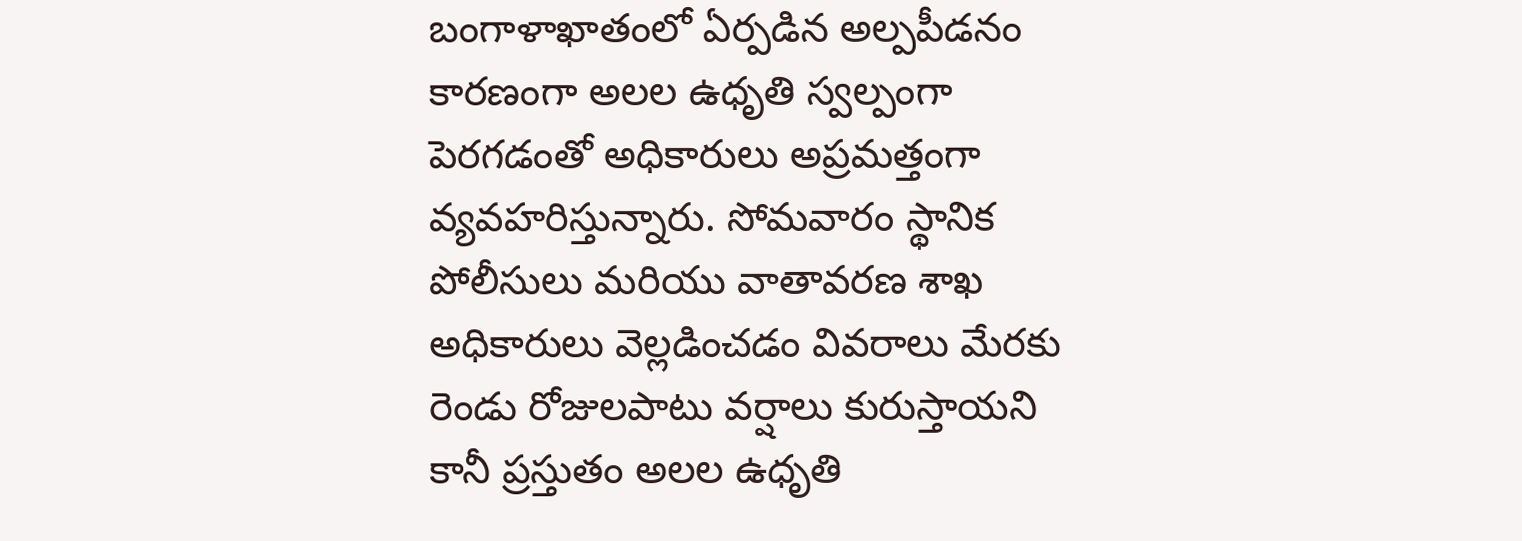బంగాళాఖాతంలో ఏర్పడిన అల్పపీడనం కారణంగా అలల ఉధృతి స్వల్పంగా పెరగడంతో అధికారులు అప్రమత్తంగా వ్యవహరిస్తున్నారు. సోమవారం స్థానిక పోలీసులు మరియు వాతావరణ శాఖ అధికారులు వెల్లడించడం వివరాలు మేరకు రెండు రోజులపాటు వర్షాలు కురుస్తాయని కానీ ప్రస్తుతం అలల ఉధృతి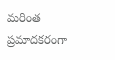మరింత ప్రమాదకరంగా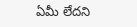ఏమీ లేదని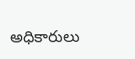అధికారులు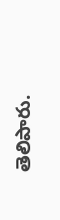తెలిపారు.